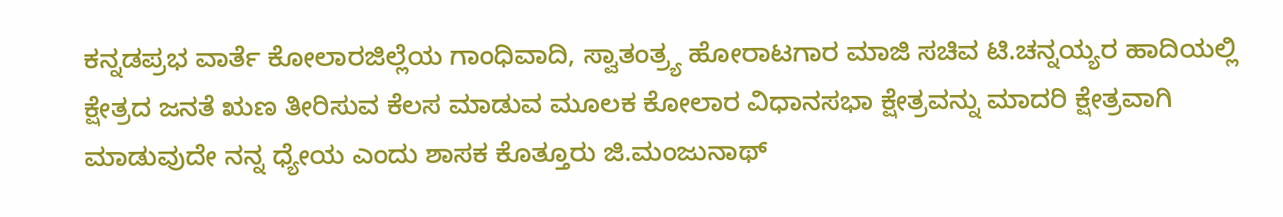ಕನ್ನಡಪ್ರಭ ವಾರ್ತೆ ಕೋಲಾರಜಿಲ್ಲೆಯ ಗಾಂಧಿವಾದಿ, ಸ್ವಾತಂತ್ರ್ಯ ಹೋರಾಟಗಾರ ಮಾಜಿ ಸಚಿವ ಟಿ.ಚನ್ನಯ್ಯರ ಹಾದಿಯಲ್ಲಿ ಕ್ಷೇತ್ರದ ಜನತೆ ಋಣ ತೀರಿಸುವ ಕೆಲಸ ಮಾಡುವ ಮೂಲಕ ಕೋಲಾರ ವಿಧಾನಸಭಾ ಕ್ಷೇತ್ರವನ್ನು ಮಾದರಿ ಕ್ಷೇತ್ರವಾಗಿ ಮಾಡುವುದೇ ನನ್ನ ಧ್ಯೇಯ ಎಂದು ಶಾಸಕ ಕೊತ್ತೂರು ಜಿ.ಮಂಜುನಾಥ್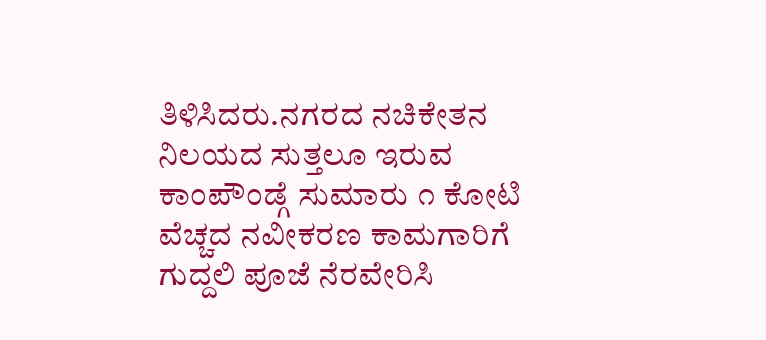ತಿಳಿಸಿದರು.ನಗರದ ನಚಿಕೇತನ ನಿಲಯದ ಸುತ್ತಲೂ ಇರುವ ಕಾಂಪೌಂಡ್ಗೆ ಸುಮಾರು ೧ ಕೋಟಿ ವೆಚ್ಚದ ನವೀಕರಣ ಕಾಮಗಾರಿಗೆ ಗುದ್ದಲಿ ಪೂಜೆ ನೆರವೇರಿಸಿ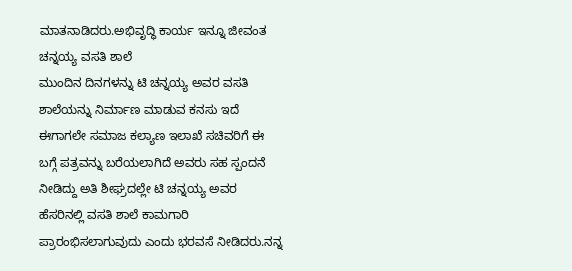ಮಾತನಾಡಿದರು.ಅಭಿವೃದ್ಧಿ ಕಾರ್ಯ ಇನ್ನೂ ಜೀವಂತ
ಚನ್ನಯ್ಯ ವಸತಿ ಶಾಲೆ
ಮುಂದಿನ ದಿನಗಳನ್ನು ಟಿ ಚನ್ನಯ್ಯ ಅವರ ವಸತಿ ಶಾಲೆಯನ್ನು ನಿರ್ಮಾಣ ಮಾಡುವ ಕನಸು ಇದೆ ಈಗಾಗಲೇ ಸಮಾಜ ಕಲ್ಯಾಣ ಇಲಾಖೆ ಸಚಿವರಿಗೆ ಈ ಬಗ್ಗೆ ಪತ್ರವನ್ನು ಬರೆಯಲಾಗಿದೆ ಅವರು ಸಹ ಸ್ಪಂದನೆ ನೀಡಿದ್ದು ಅತಿ ಶೀಘ್ರದಲ್ಲೇ ಟಿ ಚನ್ನಯ್ಯ ಅವರ ಹೆಸರಿನಲ್ಲಿ ವಸತಿ ಶಾಲೆ ಕಾಮಗಾರಿ ಪ್ರಾರಂಭಿಸಲಾಗುವುದು ಎಂದು ಭರವಸೆ ನೀಡಿದರು.ನನ್ನ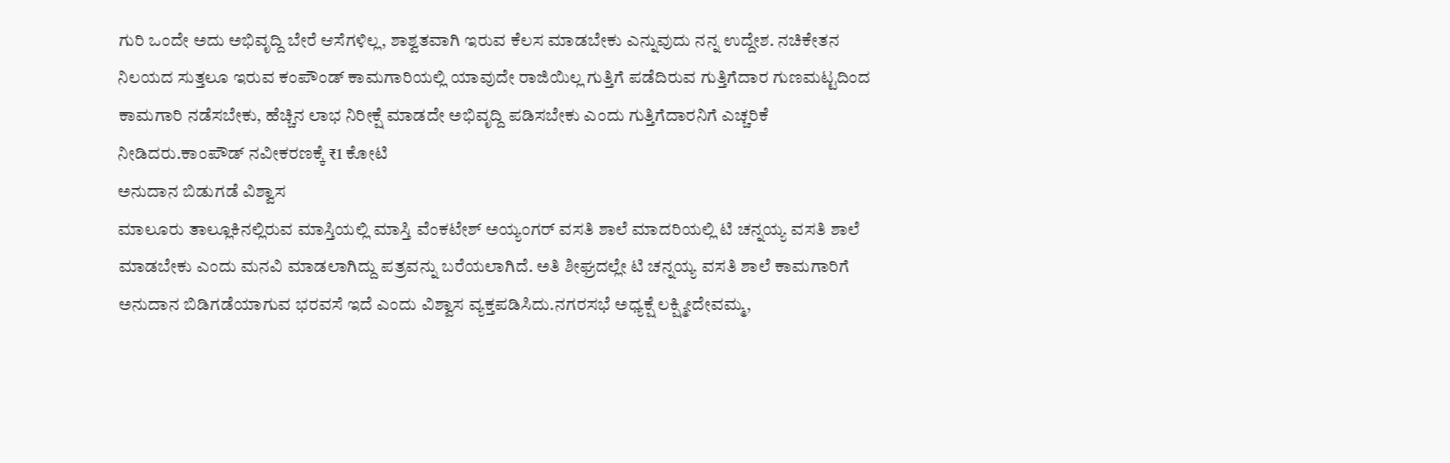ಗುರಿ ಒಂದೇ ಅದು ಅಭಿವೃದ್ದಿ ಬೇರೆ ಆಸೆಗಳಿಲ್ಲ, ಶಾಶ್ವತವಾಗಿ ಇರುವ ಕೆಲಸ ಮಾಡಬೇಕು ಎನ್ನುವುದು ನನ್ನ ಉದ್ದೇಶ. ನಚಿಕೇತನ ನಿಲಯದ ಸುತ್ತಲೂ ಇರುವ ಕಂಪೌಂಡ್ ಕಾಮಗಾರಿಯಲ್ಲಿ ಯಾವುದೇ ರಾಜಿಯಿಲ್ಲ ಗುತ್ತಿಗೆ ಪಡೆದಿರುವ ಗುತ್ತಿಗೆದಾರ ಗುಣಮಟ್ಟದಿಂದ ಕಾಮಗಾರಿ ನಡೆಸಬೇಕು, ಹೆಚ್ಚಿನ ಲಾಭ ನಿರೀಕ್ಷೆ ಮಾಡದೇ ಅಭಿವೃದ್ದಿ ಪಡಿಸಬೇಕು ಎಂದು ಗುತ್ತಿಗೆದಾರನಿಗೆ ಎಚ್ಚರಿಕೆ ನೀಡಿದರು.ಕಾಂಪೌಡ್ ನವೀಕರಣಕ್ಕೆ ₹1 ಕೋಟಿ
ಅನುದಾನ ಬಿಡುಗಡೆ ವಿಶ್ವಾಸ
ಮಾಲೂರು ತಾಲ್ಲೂಕಿನಲ್ಲಿರುವ ಮಾಸ್ತಿಯಲ್ಲಿ ಮಾಸ್ತಿ ವೆಂಕಟೇಶ್ ಅಯ್ಯಂಗರ್ ವಸತಿ ಶಾಲೆ ಮಾದರಿಯಲ್ಲಿ ಟಿ ಚನ್ನಯ್ಯ ವಸತಿ ಶಾಲೆ ಮಾಡಬೇಕು ಎಂದು ಮನವಿ ಮಾಡಲಾಗಿದ್ದು ಪತ್ರವನ್ನು ಬರೆಯಲಾಗಿದೆ. ಅತಿ ಶೀಘ್ರದಲ್ಲೇ ಟಿ ಚನ್ನಯ್ಯ ವಸತಿ ಶಾಲೆ ಕಾಮಗಾರಿಗೆ ಅನುದಾನ ಬಿಡಿಗಡೆಯಾಗುವ ಭರವಸೆ ಇದೆ ಎಂದು ವಿಶ್ವಾಸ ವ್ಯಕ್ತಪಡಿಸಿದು.ನಗರಸಭೆ ಅಧ್ಯಕ್ಷೆ ಲಕ್ಷ್ಮೀದೇವಮ್ಮ,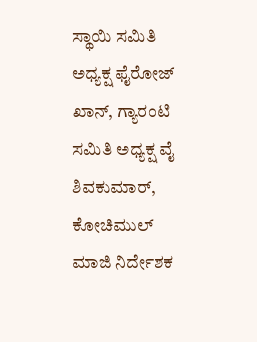ಸ್ಥಾಯಿ ಸಮಿತಿ ಅಧ್ಯಕ್ಷ ಫೈರೋಜ್ ಖಾನ್, ಗ್ಯಾರಂಟಿ ಸಮಿತಿ ಅಧ್ಯಕ್ಷ ವೈ ಶಿವಕುಮಾರ್, ಕೋಚಿಮುಲ್ ಮಾಜಿ ನಿರ್ದೇಶಕ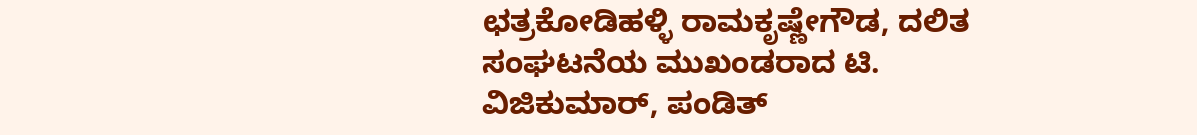ಛತ್ರಕೋಡಿಹಳ್ಳಿ ರಾಮಕೃಷ್ಣೇಗೌಡ, ದಲಿತ ಸಂಘಟನೆಯ ಮುಖಂಡರಾದ ಟಿ. ವಿಜಿಕುಮಾರ್, ಪಂಡಿತ್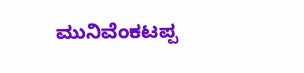ಮುನಿವೆಂಕಟಪ್ಪ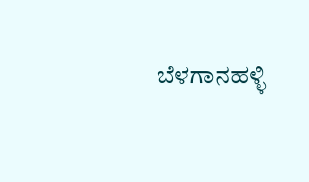ಬೆಳಗಾನಹಳ್ಳಿ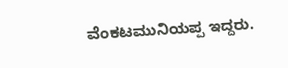ವೆಂಕಟಮುನಿಯಪ್ಪ ಇದ್ದರು.